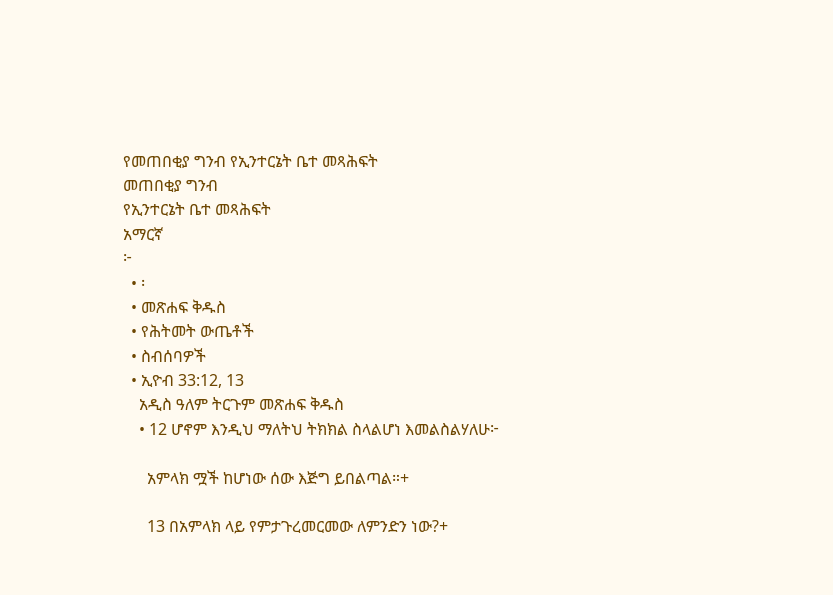የመጠበቂያ ግንብ የኢንተርኔት ቤተ መጻሕፍት
መጠበቂያ ግንብ
የኢንተርኔት ቤተ መጻሕፍት
አማርኛ
፦
  • ፡
  • መጽሐፍ ቅዱስ
  • የሕትመት ውጤቶች
  • ስብሰባዎች
  • ኢዮብ 33:12, 13
    አዲስ ዓለም ትርጉም መጽሐፍ ቅዱስ
    • 12 ሆኖም እንዲህ ማለትህ ትክክል ስላልሆነ እመልስልሃለሁ፦

      አምላክ ሟች ከሆነው ሰው እጅግ ይበልጣል።+

      13 በአምላክ ላይ የምታጉረመርመው ለምንድን ነው?+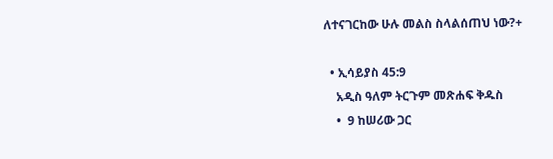ለተናገርከው ሁሉ መልስ ስላልሰጠህ ነው?+

  • ኢሳይያስ 45:9
    አዲስ ዓለም ትርጉም መጽሐፍ ቅዱስ
    •  9 ከሠሪው ጋር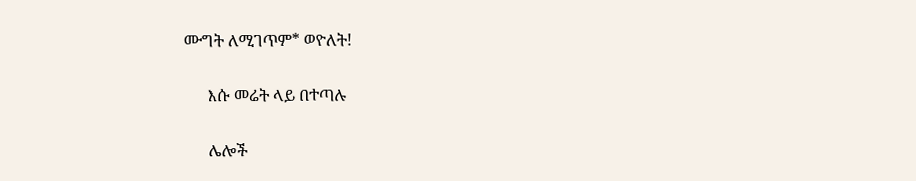ሙግት ለሚገጥም* ወዮለት!

      እሱ መሬት ላይ በተጣሉ

      ሌሎች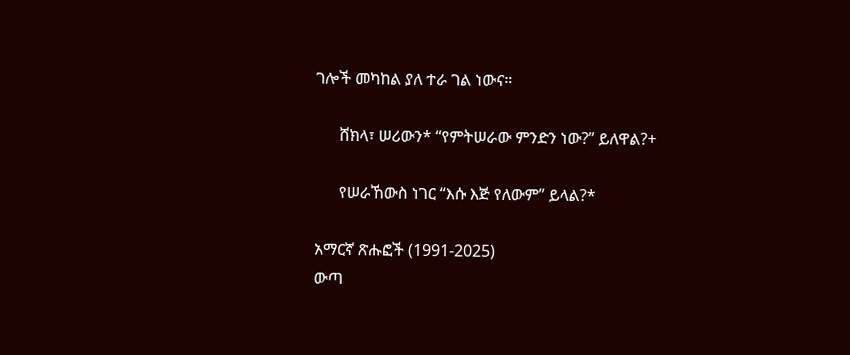ገሎች መካከል ያለ ተራ ገል ነውና።

      ሸክላ፣ ሠሪውን* “የምትሠራው ምንድን ነው?” ይለዋል?+

      የሠራኸውስ ነገር “እሱ እጅ የለውም” ይላል?*

አማርኛ ጽሑፎች (1991-2025)
ውጣ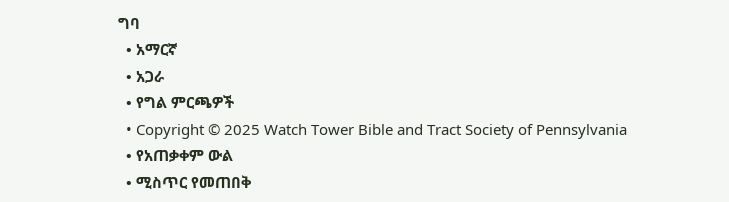ግባ
  • አማርኛ
  • አጋራ
  • የግል ምርጫዎች
  • Copyright © 2025 Watch Tower Bible and Tract Society of Pennsylvania
  • የአጠቃቀም ውል
  • ሚስጥር የመጠበቅ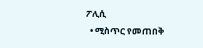ፖሊሲ
  • ሚስጥር የመጠበቅ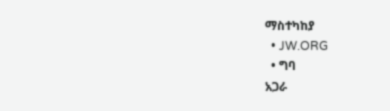ማስተካከያ
  • JW.ORG
  • ግባ
አጋራ